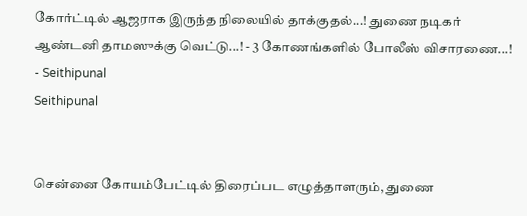கோர்ட்டில் ஆஜராக இருந்த நிலையில் தாக்குதல்...! துணை நடிகர் ஆண்டனி தாமஸுக்கு வெட்டு...! - 3 கோணங்களில் போலீஸ் விசாரணை...! - Seithipunal
Seithipunal


சென்னை கோயம்பேட்டில் திரைப்பட எழுத்தாளரும், துணை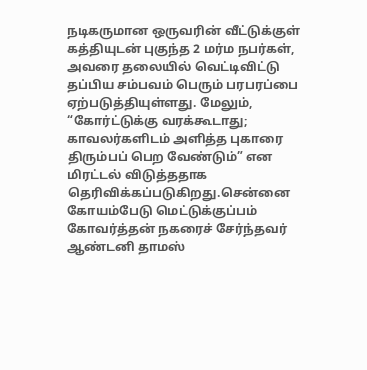நடிகருமான ஒருவரின் வீட்டுக்குள் கத்தியுடன் புகுந்த 2 மர்ம நபர்கள், அவரை தலையில் வெட்டிவிட்டு தப்பிய சம்பவம் பெரும் பரபரப்பை ஏற்படுத்தியுள்ளது. மேலும், “கோர்ட்டுக்கு வரக்கூடாது; காவலர்களிடம் அளித்த புகாரை திரும்பப் பெற வேண்டும்” என மிரட்டல் விடுத்ததாக தெரிவிக்கப்படுகிறது.சென்னை கோயம்பேடு மெட்டுக்குப்பம் கோவர்த்தன் நகரைச் சேர்ந்தவர் ஆண்டனி தாமஸ்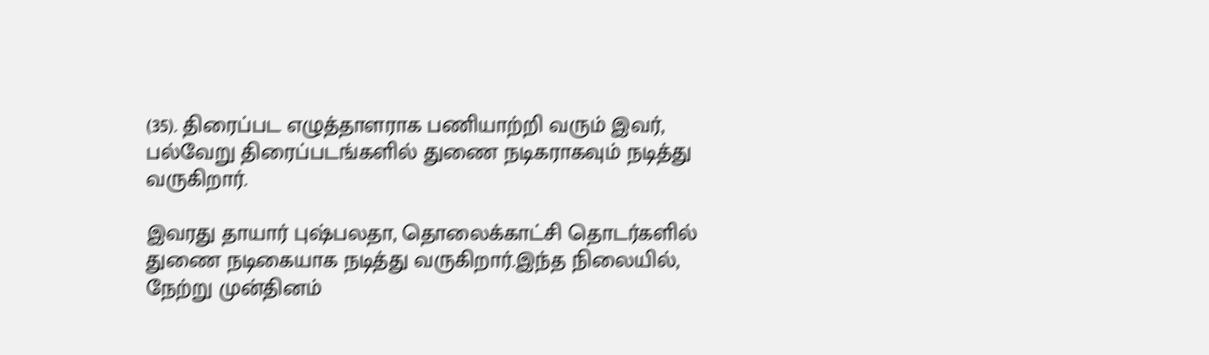(35). திரைப்பட எழுத்தாளராக பணியாற்றி வரும் இவர், பல்வேறு திரைப்படங்களில் துணை நடிகராகவும் நடித்து வருகிறார்.

இவரது தாயார் புஷ்பலதா, தொலைக்காட்சி தொடர்களில் துணை நடிகையாக நடித்து வருகிறார்.இந்த நிலையில், நேற்று முன்தினம்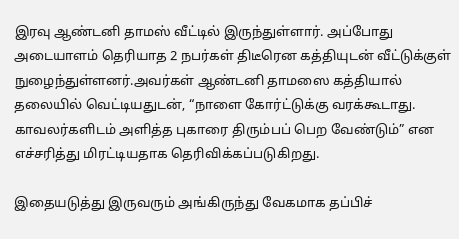இரவு ஆண்டனி தாமஸ் வீட்டில் இருந்துள்ளார். அப்போது அடையாளம் தெரியாத 2 நபர்கள் திடீரென கத்தியுடன் வீட்டுக்குள் நுழைந்துள்ளனர்.அவர்கள் ஆண்டனி தாமஸை கத்தியால் தலையில் வெட்டியதுடன், “நாளை கோர்ட்டுக்கு வரக்கூடாது. காவலர்களிடம் அளித்த புகாரை திரும்பப் பெற வேண்டும்” என எச்சரித்து மிரட்டியதாக தெரிவிக்கப்படுகிறது.

இதையடுத்து இருவரும் அங்கிருந்து வேகமாக தப்பிச்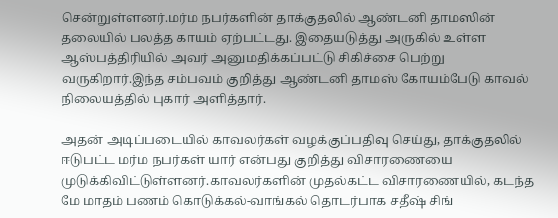சென்றுள்ளனர்.மர்ம நபர்களின் தாக்குதலில் ஆண்டனி தாமஸின் தலையில் பலத்த காயம் ஏற்பட்டது. இதையடுத்து அருகில் உள்ள ஆஸ்பத்திரியில் அவர் அனுமதிக்கப்பட்டு சிகிச்சை பெற்று வருகிறார்.இந்த சம்பவம் குறித்து ஆண்டனி தாமஸ் கோயம்பேடு காவல் நிலையத்தில் புகார் அளித்தார்.

அதன் அடிப்படையில் காவலர்கள் வழக்குப்பதிவு செய்து, தாக்குதலில் ஈடுபட்ட மர்ம நபர்கள் யார் என்பது குறித்து விசாரணையை முடுக்கிவிட்டுள்ளனர்.காவலர்களின் முதல்கட்ட விசாரணையில், கடந்த மே மாதம் பணம் கொடுக்கல்-வாங்கல் தொடர்பாக சதீஷ் சிங்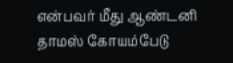என்பவர் மீது ஆண்டனி தாமஸ் கோயம்பேடு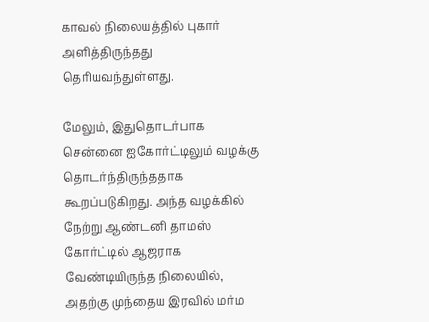காவல் நிலையத்தில் புகார் அளித்திருந்தது தெரியவந்துள்ளது.

மேலும், இதுதொடர்பாக சென்னை ஐகோர்ட்டிலும் வழக்கு தொடர்ந்திருந்ததாக கூறப்படுகிறது. அந்த வழக்கில் நேற்று ஆண்டனி தாமஸ் கோர்ட்டில் ஆஜராக வேண்டியிருந்த நிலையில், அதற்கு முந்தைய இரவில் மர்ம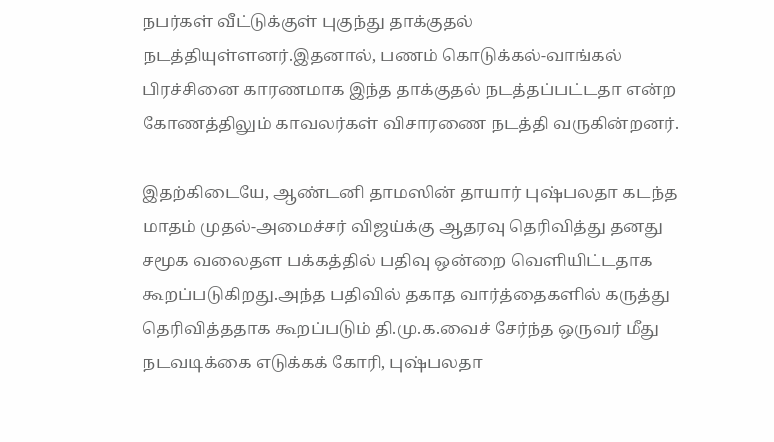நபர்கள் வீட்டுக்குள் புகுந்து தாக்குதல் நடத்தியுள்ளனர்.இதனால், பணம் கொடுக்கல்-வாங்கல் பிரச்சினை காரணமாக இந்த தாக்குதல் நடத்தப்பட்டதா என்ற கோணத்திலும் காவலர்கள் விசாரணை நடத்தி வருகின்றனர்.

இதற்கிடையே, ஆண்டனி தாமஸின் தாயார் புஷ்பலதா கடந்த மாதம் முதல்-அமைச்சர் விஜய்க்கு ஆதரவு தெரிவித்து தனது சமூக வலைதள பக்கத்தில் பதிவு ஒன்றை வெளியிட்டதாக கூறப்படுகிறது.அந்த பதிவில் தகாத வார்த்தைகளில் கருத்து தெரிவித்ததாக கூறப்படும் தி.மு.க.வைச் சேர்ந்த ஒருவர் மீது நடவடிக்கை எடுக்கக் கோரி, புஷ்பலதா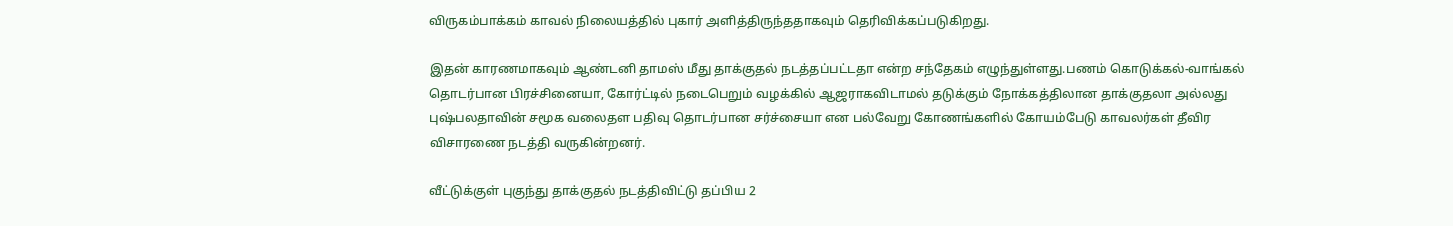விருகம்பாக்கம் காவல் நிலையத்தில் புகார் அளித்திருந்ததாகவும் தெரிவிக்கப்படுகிறது.

இதன் காரணமாகவும் ஆண்டனி தாமஸ் மீது தாக்குதல் நடத்தப்பட்டதா என்ற சந்தேகம் எழுந்துள்ளது.பணம் கொடுக்கல்-வாங்கல் தொடர்பான பிரச்சினையா, கோர்ட்டில் நடைபெறும் வழக்கில் ஆஜராகவிடாமல் தடுக்கும் நோக்கத்திலான தாக்குதலா அல்லது புஷ்பலதாவின் சமூக வலைதள பதிவு தொடர்பான சர்ச்சையா என பல்வேறு கோணங்களில் கோயம்பேடு காவலர்கள் தீவிர விசாரணை நடத்தி வருகின்றனர்.

வீட்டுக்குள் புகுந்து தாக்குதல் நடத்திவிட்டு தப்பிய 2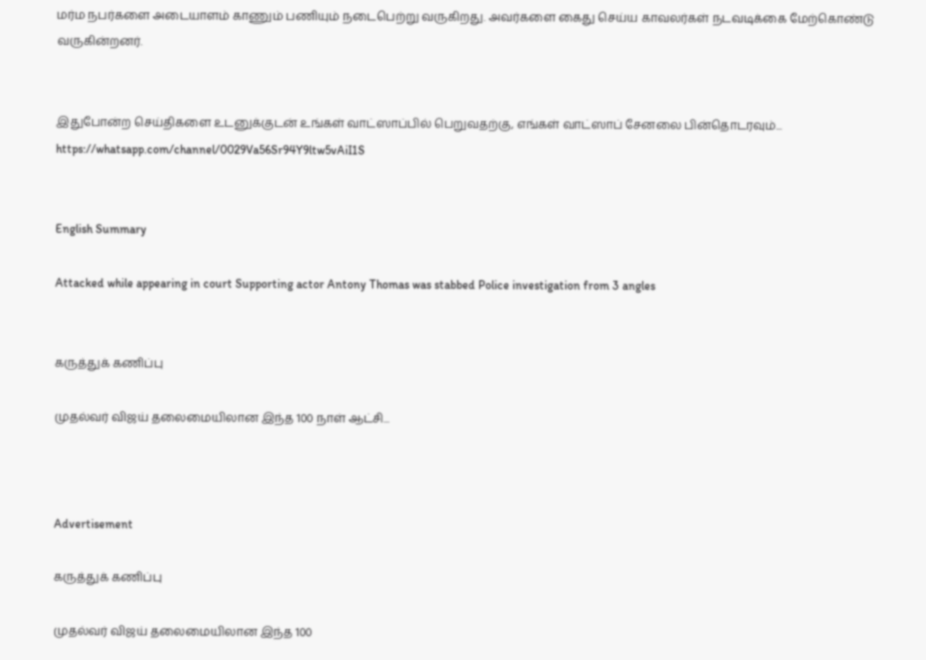மர்ம நபர்களை அடையாளம் காணும் பணியும் நடைபெற்று வருகிறது. அவர்களை கைது செய்ய காவலர்கள் நடவடிக்கை மேற்கொண்டு வருகின்றனர்.


இதுபோன்ற செய்திகளை உடனுக்குடன் உங்கள் வாட்ஸாப்பில் பெறுவதற்கு, எங்கள் வாட்ஸாப் சேனலை பின்தொடரவும்... https://whatsapp.com/channel/0029Va56Sr94Y9ltw5vAiI1S


English Summary

Attacked while appearing in court Supporting actor Antony Thomas was stabbed Police investigation from 3 angles


கருத்துக் கணிப்பு

முதல்வர் விஜய் தலைமையிலான இந்த 100 நாள் ஆட்சி...



Advertisement

கருத்துக் கணிப்பு

முதல்வர் விஜய் தலைமையிலான இந்த 100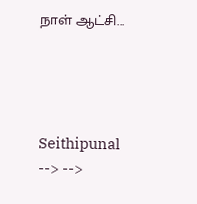நாள் ஆட்சி...




Seithipunal
--> -->